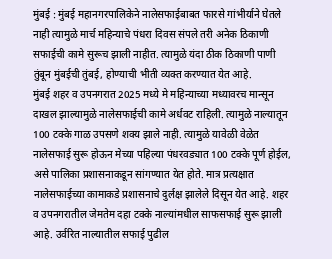मुंबई : मुंबई महानगरपालिकेने नालेसफाईबाबत फारसे गांभीर्याने घेतले नाही त्यामुळे मार्च महिन्याचे पंधरा दिवस संपले तरी अनेक ठिकाणी सफाईची कामे सुरूच झाली नाहीत. त्यामुळे यंदा ठीक ठिकाणी पाणी तुंबून मुंबईची तुंबई, होण्याची भीती व्यक्त करण्यात येत आहे.
मुंबई शहर व उपनगरात 2025 मध्ये मे महिन्याच्या मध्यावरच मान्सून दाखल झाल्यामुळे नालेसफाईची कामे अर्धवट राहिली. त्यामुळे नाल्यातून 100 टक्के गाळ उपसणे शक्य झाले नाही. त्यामुळे यावेळी वेळेत नालेसफाई सुरू होऊन मेच्या पहिल्या पंधरवड्यात 100 टक्के पूर्ण होईल, असे पालिका प्रशासनाकडून सांगण्यात येत होते. मात्र प्रत्यक्षात नालेसफाईच्या कामाकडे प्रशासनाचे दुर्लक्ष झालेले दिसून येत आहे. शहर व उपनगरातील जेमतेम दहा टक्के नाल्यांमधील साफसफाई सुरू झाली आहे. उर्वरित नाल्यातील सफाई पुढील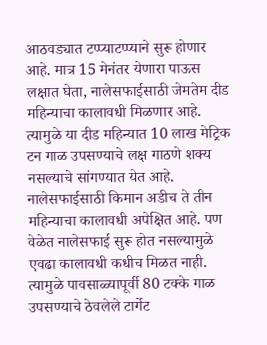आठवड्यात टप्प्याटप्प्याने सुरू होणार आहे. मात्र 15 मेनंतर येणारा पाऊस लक्षात घेता, नालेसफाईसाठी जेमतेम दीड महिन्याचा कालावधी मिळणार आहे. त्यामुळे या दीड महिन्यात 10 लाख मेट्रिक टन गाळ उपसण्याचे लक्ष गाठणे शक्य नसल्याचे सांगण्यात येत आहे.
नालेसफाईसाठी किमान अडीच ते तीन महिन्याचा कालावधी अपेक्षित आहे. पण वेळेत नालेसफाई सुरू होत नसल्यामुळे एवढा कालावधी कधीच मिळत नाही. त्यामुळे पावसाळ्यापूर्वी 80 टक्के गाळ उपसण्याचे ठेवलेले टार्गेट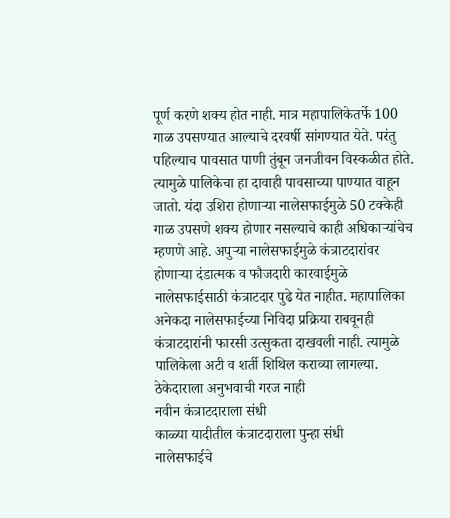पूर्ण करणे शक्य होत नाही. मात्र महापालिकेतर्फे 100 गाळ उपसण्यात आल्याचे दरवर्षी सांगण्यात येते. परंतु पहिल्याच पावसात पाणी तुंबून जनजीवन विस्कळीत होते. त्यामुळे पालिकेचा हा दावाही पावसाच्या पाण्यात वाहून जातो. यंदा उशिरा होणाऱ्या नालेसफाईमुळे 50 टक्केही गाळ उपसणे शक्य होणार नसल्याचे काही अधिकाऱ्यांचेच म्हणणे आहे. अपुऱ्या नालेसफाईमुळे कंत्राटदारांवर होणाऱ्या दंडात्मक व फौजदारी कारवाईमुळे नालेसफाईसाठी कंत्राटदार पुढे येत नाहीत. महापालिका अनेकदा नालेसफाईच्या निविदा प्रक्रिया राबवूनही कंत्राटदारांनी फारसी उत्सुकता दाखवली नाही. त्यामुळे पालिकेला अटी व शर्ती शिथिल कराव्या लागल्या.
ठेकेदाराला अनुभवाची गरज नाही
नवीन कंत्राटदाराला संधी
काळ्या यादीतील कंत्राटदाराला पुन्हा संधी
नालेसफाईचे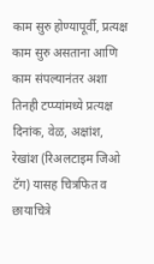काम सुरु होण्यापूर्वी, प्रत्यक्ष काम सुरु असताना आणि काम संपल्यानंतर अशा तिनही टप्प्यांमध्ये प्रत्यक्ष दिनांक, वेळ, अक्षांश, रेखांश (रिअलटाइम जिओ टॅग) यासह चित्रफित व छायाचित्रे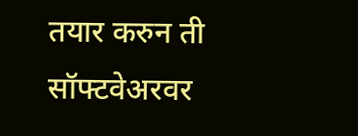तयार करुन ती सॉफ्टवेअरवर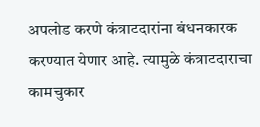अपलोड करणे कंत्राटदारांना बंधनकारक करण्यात येणार आहे. त्यामुळे कंत्राटदाराचा कामचुकार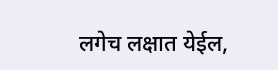लगेच लक्षात येईल,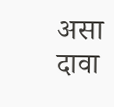असा दावा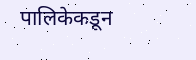पालिकेकडून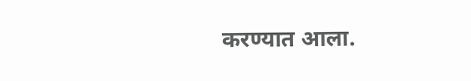करण्यात आला.